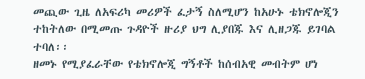መጪው ጊዜ ለአፍሪካ መሪዎች ፈታኝ ስለሚሆን ከአሁኑ ቴክኖሎጂን ተከትለው በሚመጡ ጉዳዮች ዙሪያ ህግ ሊያበጁ እና ሊዘጋጁ ይገባል ተባለ፡፡
ዘመኑ የሚያፈራቸው የቴክኖሎጂ ግኝቶች ከሰብአዊ መብትም ሆነ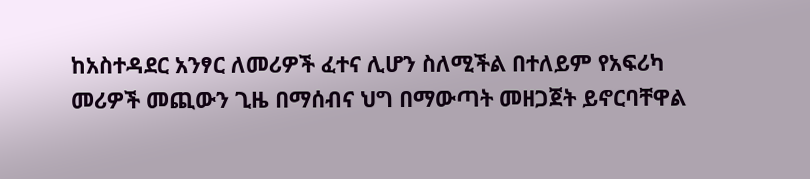ከአስተዳደር አንፃር ለመሪዎች ፈተና ሊሆን ስለሚችል በተለይም የአፍሪካ መሪዎች መጪውን ጊዜ በማሰብና ህግ በማውጣት መዘጋጀት ይኖርባቸዋል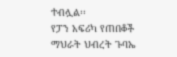ተብሏል፡፡
የፓን አፍሪካ የጠበቆች ማህራት ህብረት ጉባኤ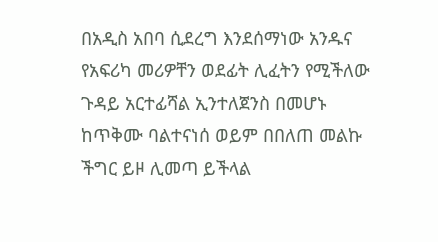በአዲስ አበባ ሲደረግ እንደሰማነው አንዱና የአፍሪካ መሪዎቸን ወደፊት ሊፈትን የሚችለው ጉዳይ አርተፊሻል ኢንተለጀንስ በመሆኑ ከጥቅሙ ባልተናነሰ ወይም በበለጠ መልኩ ችግር ይዞ ሊመጣ ይችላል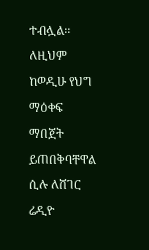ተብሏል፡፡
ለዚህም ከወዲሁ የህግ ማዕቀፍ ማበጀት ይጠበቅባቸዋል ሲሉ ለሸገር ሬዲዮ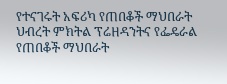የተናገሩት አፍሪካ የጠበቆች ማህበራት ህብረት ምክትል ፕሬዘዳንትና የፌዴራል የጠበቆች ማህበራት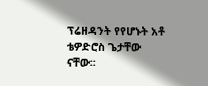ፕሬዘዳንት የየሆኑት አቶ ቴዎድሮስ ጌታቸው ናቸው፡፡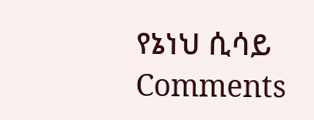የኔነህ ሲሳይ
Comments